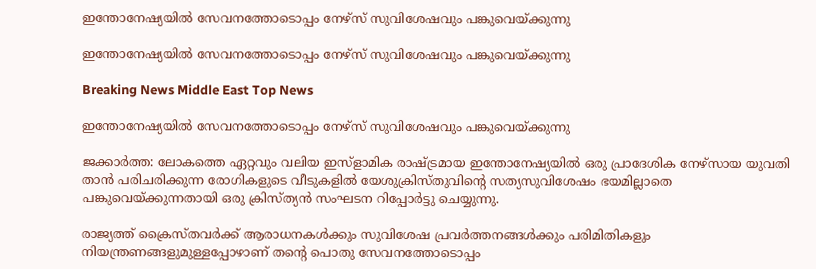ഇന്തോനേഷ്യയില്‍ സേവനത്തോടൊപ്പം നേഴ്സ് സുവിശേഷവും പങ്കുവെയ്ക്കുന്നു

ഇന്തോനേഷ്യയില്‍ സേവനത്തോടൊപ്പം നേഴ്സ് സുവിശേഷവും പങ്കുവെയ്ക്കുന്നു

Breaking News Middle East Top News

ഇന്തോനേഷ്യയില്‍ സേവനത്തോടൊപ്പം നേഴ്സ് സുവിശേഷവും പങ്കുവെയ്ക്കുന്നു

ജക്കാര്‍ത്ത: ലോകത്തെ ഏറ്റവും വലിയ ഇസ്ളാമിക രാഷ്ട്രമായ ഇന്തോനേഷ്യയില്‍ ഒരു പ്രാദേശിക നേഴ്സായ യുവതി താന്‍ പരിചരിക്കുന്ന രോഗികളുടെ വീടുകളില്‍ യേശുക്രിസ്തുവിന്റെ സത്യസുവിശേഷം ഭയമില്ലാതെ പങ്കുവെയ്ക്കുന്നതായി ഒരു ക്രിസ്ത്യന്‍ സംഘടന റിപ്പോര്‍ട്ടു ചെയ്യുന്നു.

രാജ്യത്ത് ക്രൈസ്തവര്‍ക്ക് ആരാധനകള്‍ക്കും സുവിശേഷ പ്രവര്‍ത്തനങ്ങള്‍ക്കും പരിമിതികളും നിയന്ത്രണങ്ങളുമുള്ളപ്പോഴാണ് തന്റെ പൊതു സേവനത്തോടൊപ്പം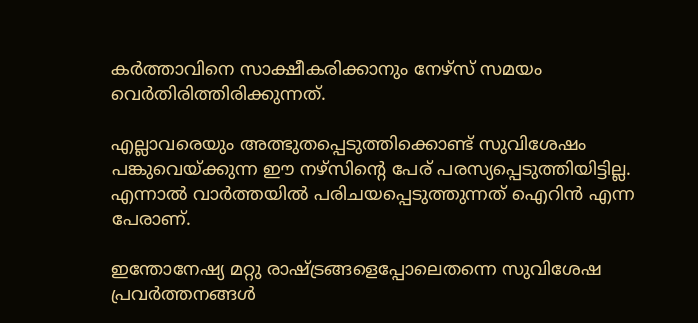കര്‍ത്താവിനെ സാക്ഷീകരിക്കാനും നേഴ്സ് സമയം വെര്‍തിരിത്തിരിക്കുന്നത്.

എല്ലാവരെയും അത്ഭുതപ്പെടുത്തിക്കൊണ്ട് സുവിശേഷം പങ്കുവെയ്ക്കുന്ന ഈ നഴ്സിന്റെ പേര് പരസ്യപ്പെടുത്തിയിട്ടില്ല. എന്നാല്‍ വാര്‍ത്തയില്‍ പരിചയപ്പെടുത്തുന്നത് ഐറിന്‍ എന്ന പേരാണ്.

ഇന്തോനേഷ്യ മറ്റു രാഷ്ട്രങ്ങളെപ്പോലെതന്നെ സുവിശേഷ പ്രവര്‍ത്തനങ്ങള്‍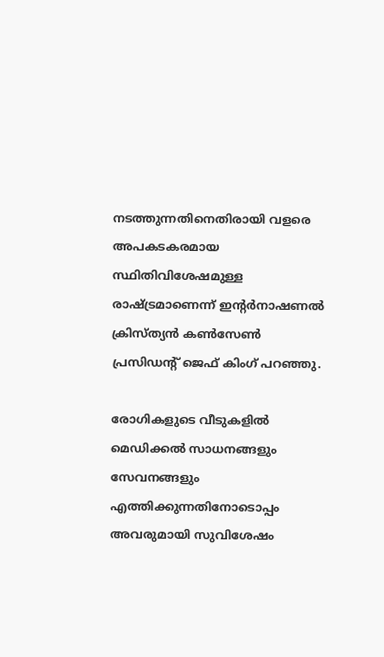നടത്തുന്നതിനെതിരായി വളരെ അപകടകരമായ സ്ഥിതിവിശേഷമുള്ള രാഷ്ട്രമാണെന്ന് ഇന്റര്‍നാഷണല്‍ ക്രിസ്ത്യന്‍ കണ്‍സേണ്‍ പ്രസിഡന്റ് ജെഫ് കിംഗ് പറഞ്ഞു.

രോഗികളുടെ വീടുകളില്‍ മെഡിക്കല്‍ സാധനങ്ങളും സേവനങ്ങളും എത്തിക്കുന്നതിനോടൊപ്പം അവരുമായി സുവിശേഷം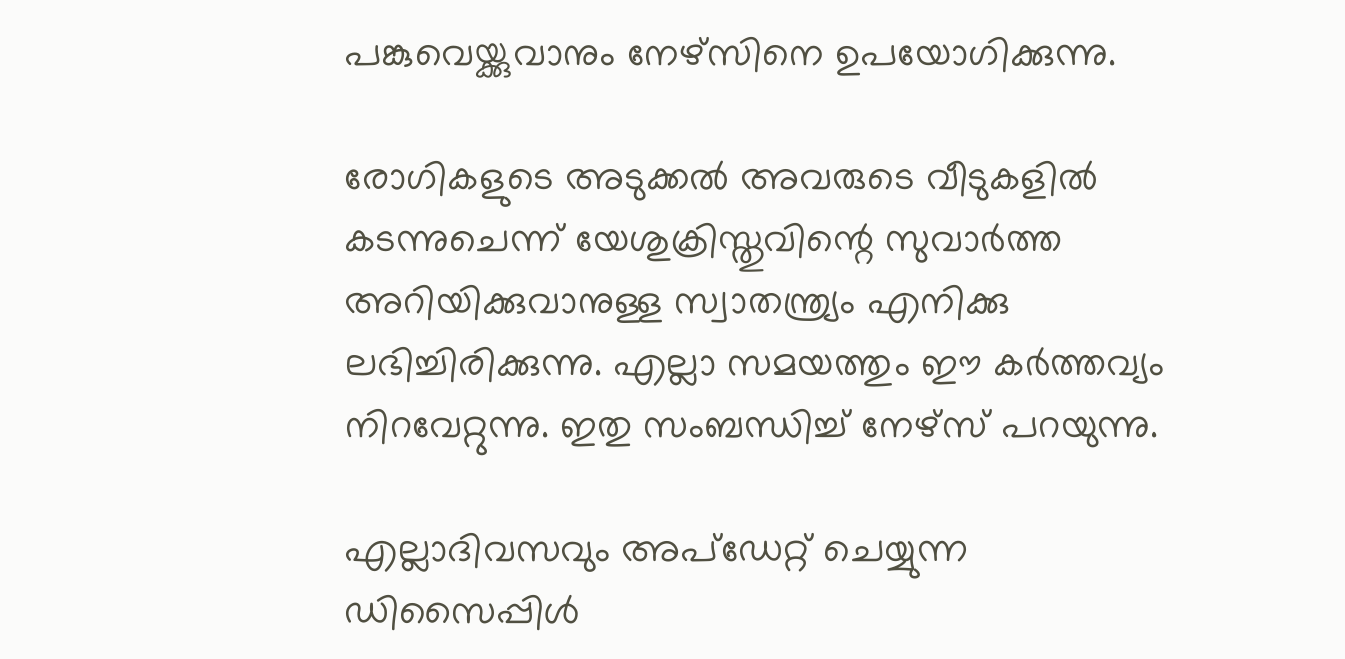പങ്കുവെയ്ക്കുവാനും നേഴ്സിനെ ഉപയോഗിക്കുന്നു.

രോഗികളുടെ അടുക്കല്‍ അവരുടെ വീടുകളില്‍ കടന്നുചെന്ന് യേശുക്രിസ്തുവിന്റെ സുവാര്‍ത്ത അറിയിക്കുവാനുള്ള സ്വാതന്ത്ര്യം എനിക്കു ലഭിച്ചിരിക്കുന്നു. എല്ലാ സമയത്തും ഈ കര്‍ത്തവ്യം നിറവേറ്റുന്നു. ഇതു സംബന്ധിച്ച് നേഴ്സ് പറയുന്നു.

എല്ലാദിവസവും അപ്ഡേറ്റ് ചെയ്യുന്ന ഡിസൈപ്പിൾ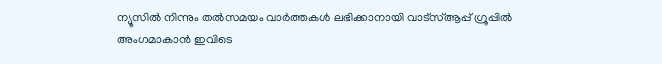ന്യൂസിൽ നിന്നും തൽസമയം വാർത്തകൾ ലഭിക്കാനായി വാട്സ്ആപ്പ് ഗ്രൂപ്പിൽ അംഗമാകാൻ ഇവിടെ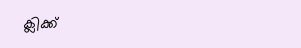ക്ലിക്ക്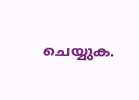ചെയ്യുക.